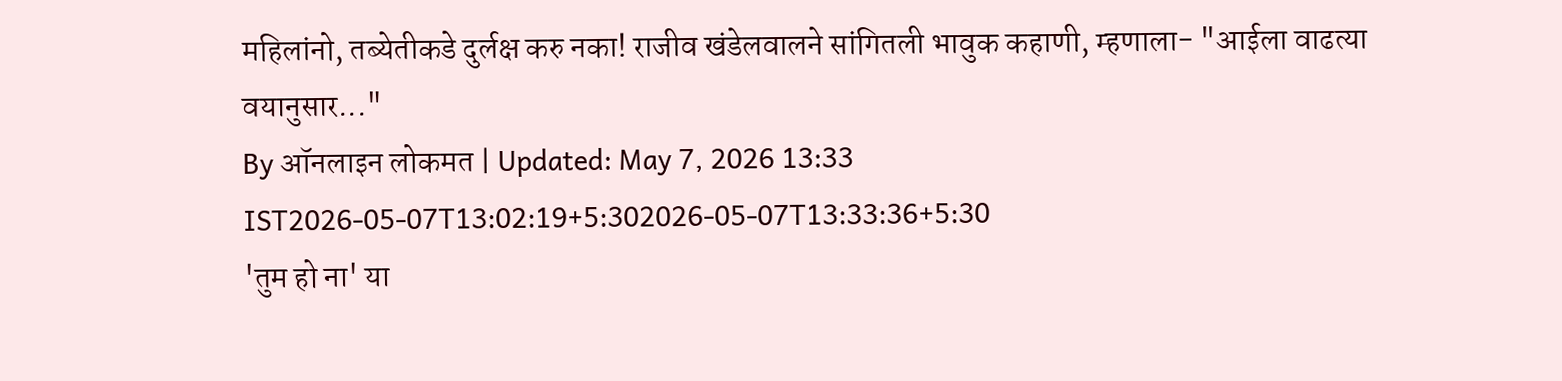महिलांनो, तब्येतीकडे दुर्लक्ष करु नका! राजीव खंडेलवालने सांगितली भावुक कहाणी, म्हणाला- "आईला वाढत्या वयानुसार..."
By ऑनलाइन लोकमत | Updated: May 7, 2026 13:33 IST2026-05-07T13:02:19+5:302026-05-07T13:33:36+5:30
'तुम हो ना' या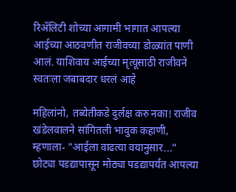रिॲलिटी शोच्या आगामी भागात आपल्या आईच्या आठवणीत राजीवच्या डोळ्यांत पाणी आलं. याशिवाय आईच्या मृत्यूसाठी राजीवने स्वतःला जबाबदार धरलं आहे

महिलांनो, तब्येतीकडे दुर्लक्ष करु नका! राजीव खंडेलवालने सांगितली भावुक कहाणी, म्हणाला- "आईला वाढत्या वयानुसार..."
छोट्या पडद्यापासून मोठ्या पडद्यापर्यंत आपल्या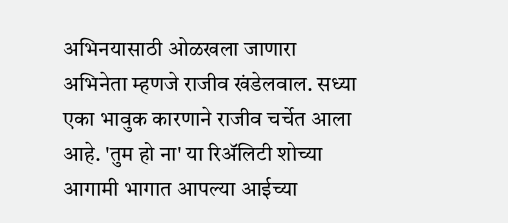अभिनयासाठी ओळखला जाणारा अभिनेता म्हणजे राजीव खंडेलवाल. सध्या एका भावुक कारणाने राजीव चर्चेत आला आहे. 'तुम हो ना' या रिॲलिटी शोच्या आगामी भागात आपल्या आईच्या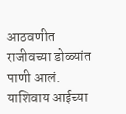आठवणीत राजीवच्या डोळ्यांत पाणी आलं. याशिवाय आईच्या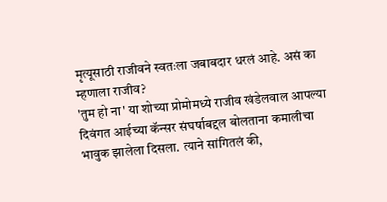मृत्यूसाठी राजीवने स्वतःला जबाबदार धरलं आहे. असं का म्हणाला राजीव?
'तुम हो ना' या शोच्या प्रोमोमध्ये राजीव खंडेलवाल आपल्या दिवंगत आईच्या कॅन्सर संघर्षाबद्दल बोलताना कमालीचा भावुक झालेला दिसला. त्याने सांगितलं की,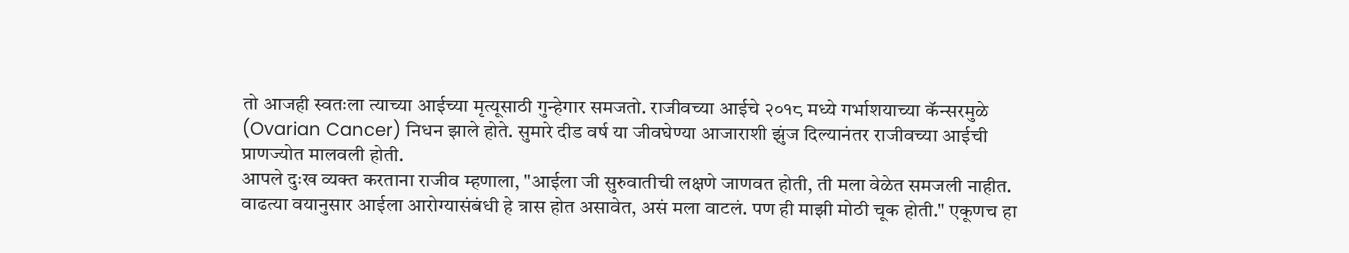तो आजही स्वतःला त्याच्या आईच्या मृत्यूसाठी गुन्हेगार समजतो. राजीवच्या आईचे २०१८ मध्ये गर्भाशयाच्या कॅन्सरमुळे (Ovarian Cancer) निधन झाले होते. सुमारे दीड वर्ष या जीवघेण्या आजाराशी झुंज दिल्यानंतर राजीवच्या आईची प्राणज्योत मालवली होती.
आपले दुःख व्यक्त करताना राजीव म्हणाला, "आईला जी सुरुवातीची लक्षणे जाणवत होती, ती मला वेळेत समजली नाहीत. वाढत्या वयानुसार आईला आरोग्यासंबंधी हे त्रास होत असावेत, असं मला वाटलं. पण ही माझी मोठी चूक होती." एकूणच हा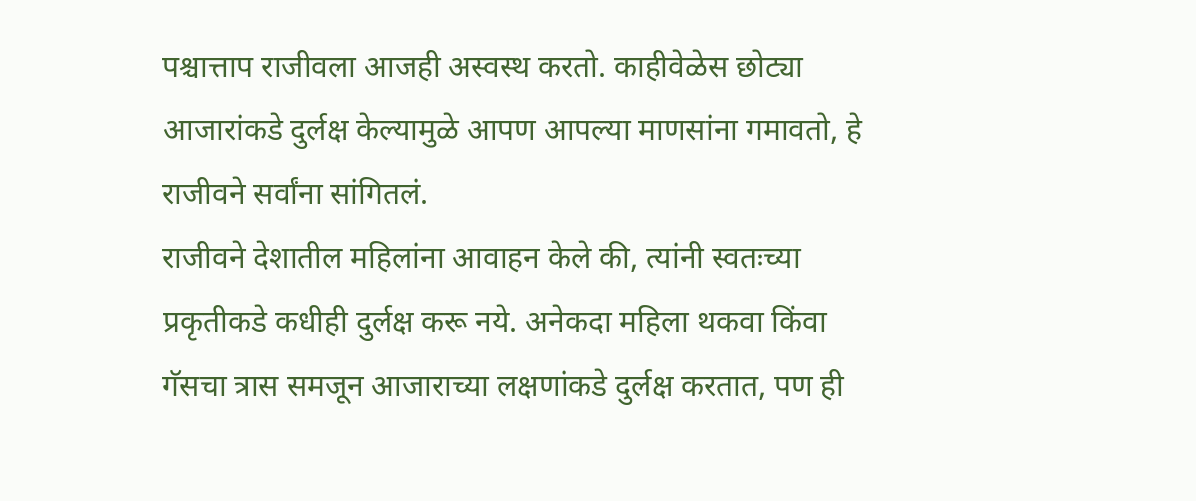पश्चात्ताप राजीवला आजही अस्वस्थ करतो. काहीवेळेस छोट्या आजारांकडे दुर्लक्ष केल्यामुळे आपण आपल्या माणसांना गमावतो, हे राजीवने सर्वांना सांगितलं.
राजीवने देशातील महिलांना आवाहन केले की, त्यांनी स्वतःच्या प्रकृतीकडे कधीही दुर्लक्ष करू नये. अनेकदा महिला थकवा किंवा गॅसचा त्रास समजून आजाराच्या लक्षणांकडे दुर्लक्ष करतात, पण ही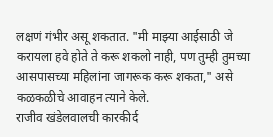लक्षणं गंभीर असू शकतात. "मी माझ्या आईसाठी जे करायला हवे होते ते करू शकलो नाही, पण तुम्ही तुमच्या आसपासच्या महिलांना जागरूक करू शकता," असे कळकळीचे आवाहन त्याने केले.
राजीव खंडेलवालची कारकीर्द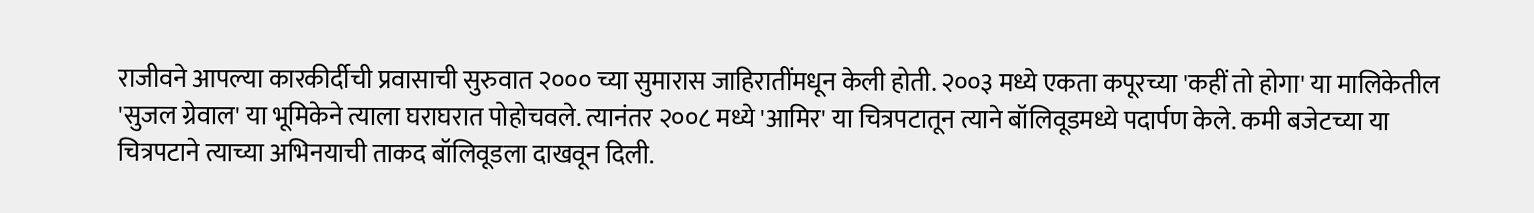राजीवने आपल्या कारकीर्दीची प्रवासाची सुरुवात २००० च्या सुमारास जाहिरातींमधून केली होती. २००३ मध्ये एकता कपूरच्या 'कहीं तो होगा' या मालिकेतील 'सुजल ग्रेवाल' या भूमिकेने त्याला घराघरात पोहोचवले. त्यानंतर २००८ मध्ये 'आमिर' या चित्रपटातून त्याने बॉलिवूडमध्ये पदार्पण केले. कमी बजेटच्या या चित्रपटाने त्याच्या अभिनयाची ताकद बॉलिवूडला दाखवून दिली.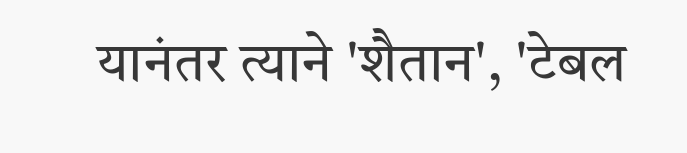यानंतर त्याने 'शैतान', 'टेबल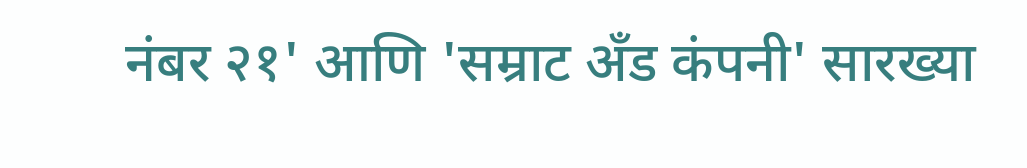नंबर २१' आणि 'सम्राट अँड कंपनी' सारख्या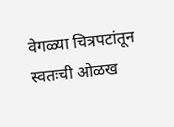वेगळ्या चित्रपटांतून स्वतःची ओळख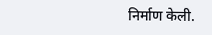निर्माण केली.